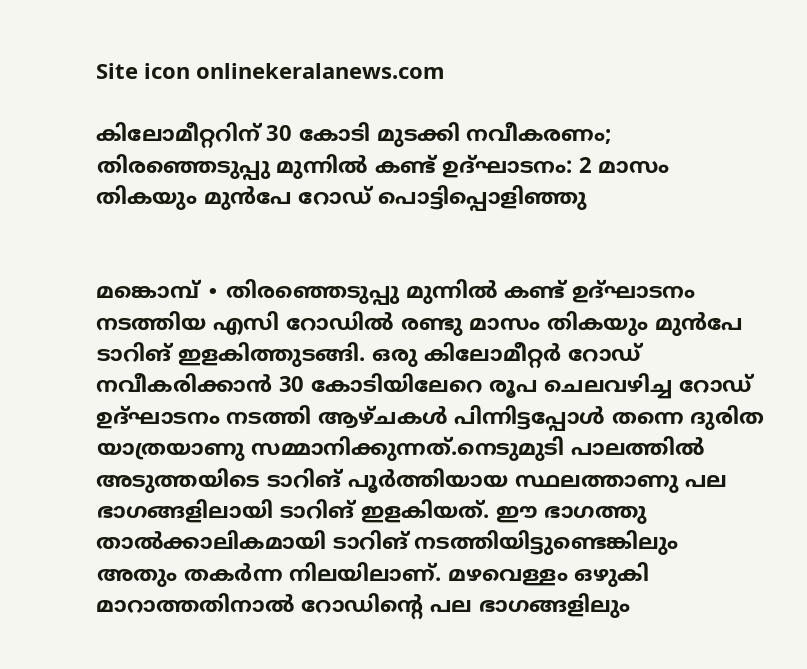Site icon onlinekeralanews.com

കിലോമീറ്ററിന് 30 കോടി മുടക്കി നവീകരണം; തിരഞ്ഞെടുപ്പു മുന്നിൽ കണ്ട് ഉദ്ഘാടനം: 2 മാസം തികയും മുൻപേ റോഡ് പൊട്ടിപ്പൊളിഞ്ഞു


മങ്കൊമ്പ് ∙ തിരഞ്ഞെടുപ്പു മുന്നിൽ കണ്ട് ഉദ്ഘാടനം നടത്തിയ എസി റോഡിൽ രണ്ടു മാസം തികയും മുൻപേ ടാറിങ് ഇളകിത്തുടങ്ങി. ഒരു കിലോമീറ്റർ റോഡ് നവീകരിക്കാൻ 30 കോടിയിലേറെ രൂപ ചെലവഴിച്ച റോഡ് ഉദ്ഘാടനം നടത്തി ആഴ്ചകൾ പിന്നിട്ടപ്പോൾ തന്നെ ദുരിത യാത്രയാണു സമ്മാനിക്കുന്നത്.നെടുമുടി പാലത്തിൽ അടുത്തയിടെ ടാറിങ് പൂർത്തിയായ സ്ഥലത്താണു പല ഭാഗങ്ങളിലായി ടാറിങ് ഇളകിയത്. ഈ ഭാഗത്തു താൽക്കാലികമായി ടാറിങ് നടത്തിയിട്ടുണ്ടെങ്കിലും അതും തകർന്ന നിലയിലാണ്. മഴവെള്ളം ഒഴുകി മാറാത്തതിനാൽ റോഡിന്റെ പല ഭാഗങ്ങളിലും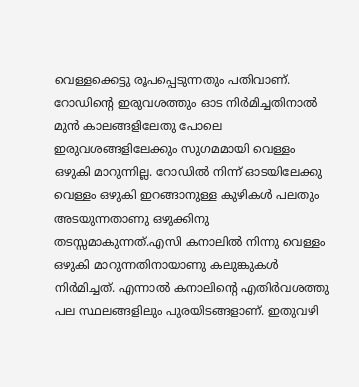വെള്ളക്കെട്ടു രൂപപ്പെടുന്നതും പതിവാണ്. റോഡിന്റെ ഇരുവശത്തും ഓട നിർമിച്ചതിനാൽ മുൻ കാലങ്ങളിലേതു പോലെ ഇരുവശങ്ങളിലേക്കും സുഗമമായി വെള്ളം ഒഴുകി മാറുന്നില്ല. റോഡിൽ നിന്ന് ഓടയിലേക്കു വെള്ളം ഒഴുകി ഇറങ്ങാനുള്ള കുഴികൾ പലതും അടയുന്നതാണു ഒഴുക്കിനു തടസ്സമാകുന്നത്.എസി കനാലിൽ നിന്നു വെള്ളം ഒഴുകി മാറുന്നതിനായാണു കലുങ്കുകൾ നിർമിച്ചത്. എന്നാൽ കനാലിന്റെ എതിർവശത്തു പല സ്ഥലങ്ങളിലും പുരയിടങ്ങളാണ്. ഇതുവഴി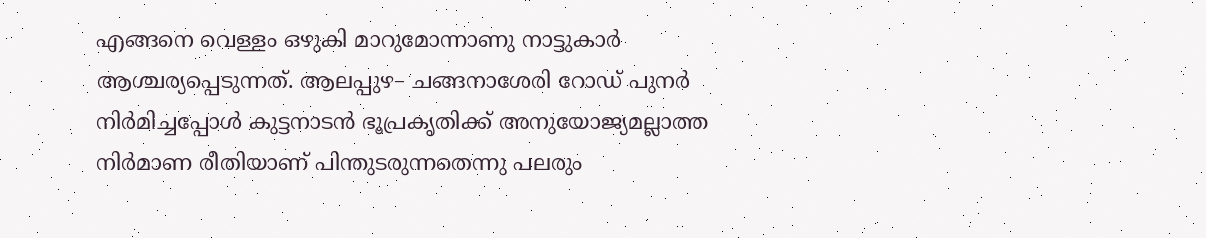എങ്ങനെ വെള്ളം ഒഴുകി മാറുമോന്നാണു നാട്ടുകാർ ആശ്ചര്യപ്പെടുന്നത്. ആലപ്പുഴ– ചങ്ങനാശേരി റോഡ് പുനർ നിർമിച്ചപ്പോൾ കുട്ടനാടൻ ഭൂപ്രകൃതിക്ക് അനുയോജ്യമല്ലാത്ത നിർമാണ രീതിയാണ് പിന്തുടരുന്നതെന്നു പലരും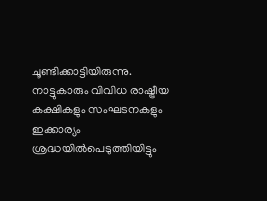ചൂണ്ടിക്കാട്ടിയിരുന്നു. നാട്ടുകാരും വിവിധ രാഷ്ട്രീയ കക്ഷികളും സംഘടനകളും ഇക്കാര്യം ശ്രദ്ധയിൽപെടുത്തിയിട്ടും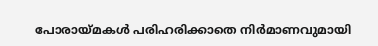പോരായ്മകൾ പരിഹരിക്കാതെ നിർമാണവുമായി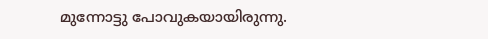മുന്നോട്ടു പോവുകയായിരുന്നു.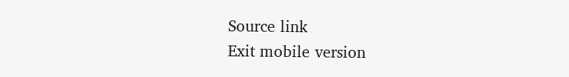Source link
Exit mobile version